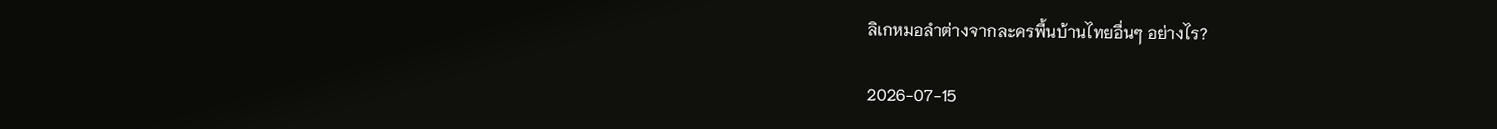ลิเกหมอลำต่างจากละครพื้นบ้านไทยอื่นๆ อย่างไร?

2026-07-15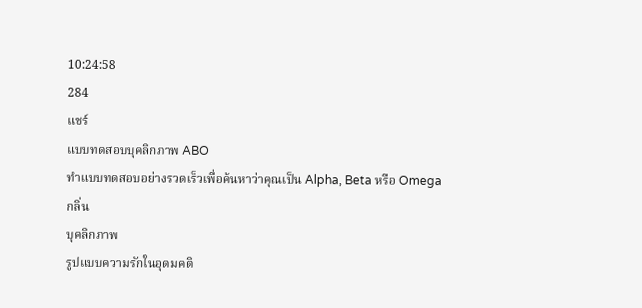10:24:58
284
แชร์
แบบทดสอบบุคลิกภาพ ABO
ทำแบบทดสอบอย่างรวดเร็วเพื่อค้นหาว่าคุณเป็น Alpha, Beta หรือ Omega
กลิ่น
บุคลิกภาพ
รูปแบบความรักในอุดมคติ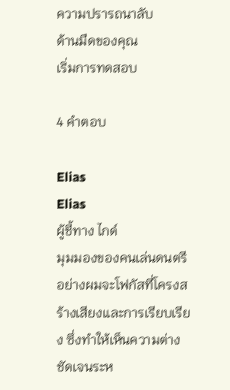ความปรารถนาลับ
ด้านมืดของคุณ
เริ่มการทดสอบ

4 คำตอบ

Elias
Elias
ผู้ชี้ทาง ไกด์
มุมมองของคนเล่นดนตรีอย่างผมจะโฟกัสที่โครงสร้างเสียงและการเรียบเรียง ซึ่งทำให้เห็นความต่างชัดเจนระห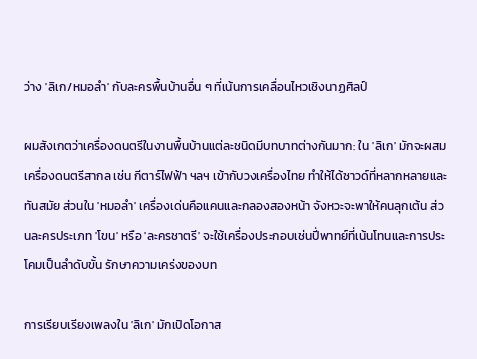ว่าง 'ลิเก/หมอลำ' กับละครพื้นบ้านอื่น ๆ ที่เน้นการเคลื่อนไหวเชิงนาฏศิลป์

ผมสังเกตว่าเครื่องดนตรีในงานพื้นบ้านแต่ละชนิดมีบทบาทต่างกันมาก: ใน 'ลิเก' มักจะผสมเครื่องดนตรีสากล เช่น กีตาร์ไฟฟ้า ฯลฯ เข้ากับวงเครื่องไทย ทำให้ได้ซาวด์ที่หลากหลายและทันสมัย ส่วนใน 'หมอลำ' เครื่องเด่นคือแคนและกลองสองหน้า จังหวะจะพาให้คนลุกเต้น ส่วนละครประเภท 'โขน' หรือ 'ละครชาตรี' จะใช้เครื่องประกอบเช่นปี่พาทย์ที่เน้นโทนและการประโคมเป็นลำดับขั้น รักษาความเคร่งของบท

การเรียบเรียงเพลงใน 'ลิเก' มักเปิดโอกาส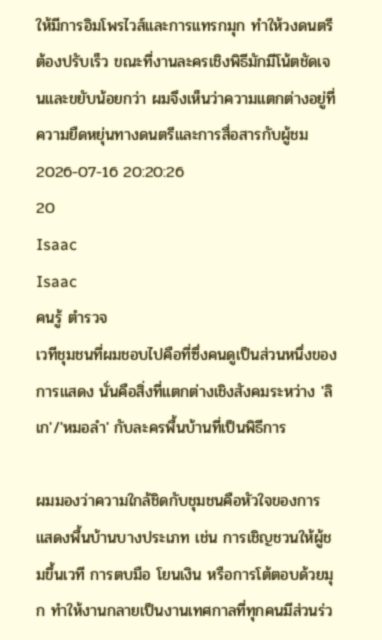ให้มีการอิมโพรไวส์และการแทรกมุก ทำให้วงดนตรีต้องปรับเร็ว ขณะที่งานละครเชิงพิธีมักมีโน้ตชัดเจนและขยับน้อยกว่า ผมจึงเห็นว่าความแตกต่างอยู่ที่ความยืดหยุ่นทางดนตรีและการสื่อสารกับผู้ชม
2026-07-16 20:20:26
20
Isaac
Isaac
คนรู้ ตำรวจ
เวทีชุมชนที่ผมชอบไปคือที่ซึ่งคนดูเป็นส่วนหนึ่งของการแสดง นั่นคือสิ่งที่แตกต่างเชิงสังคมระหว่าง 'ลิเก'/'หมอลำ' กับละครพื้นบ้านที่เป็นพิธีการ

ผมมองว่าความใกล้ชิดกับชุมชนคือหัวใจของการแสดงพื้นบ้านบางประเภท เช่น การเชิญชวนให้ผู้ชมขึ้นเวที การตบมือ โยนเงิน หรือการโต้ตอบด้วยมุก ทำให้งานกลายเป็นงานเทศกาลที่ทุกคนมีส่วนร่ว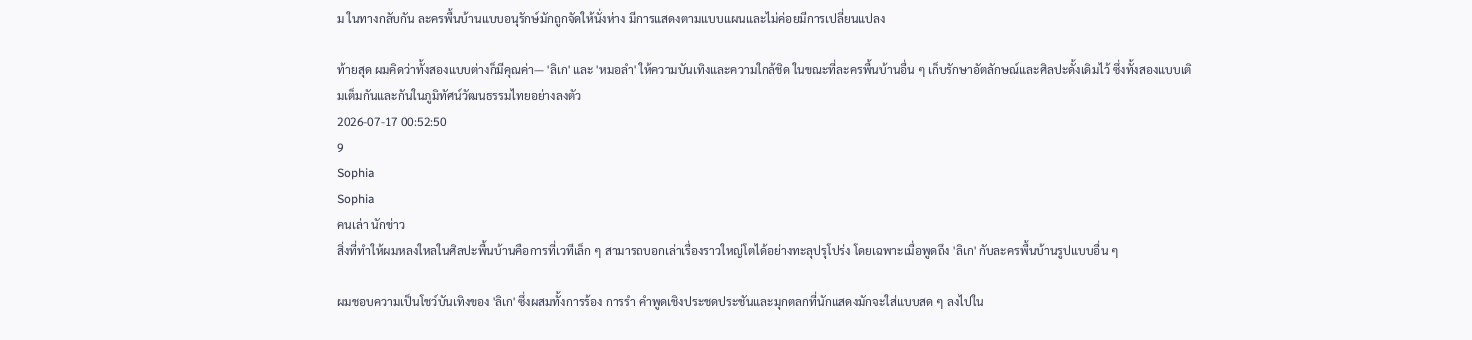ม ในทางกลับกัน ละครพื้นบ้านแบบอนุรักษ์มักถูกจัดให้นั่งห่าง มีการแสดงตามแบบแผนและไม่ค่อยมีการเปลี่ยนแปลง

ท้ายสุด ผมคิดว่าทั้งสองแบบต่างก็มีคุณค่า— 'ลิเก' และ 'หมอลำ' ให้ความบันเทิงและความใกล้ชิด ในขณะที่ละครพื้นบ้านอื่น ๆ เก็บรักษาอัตลักษณ์และศิลปะดั้งเดิมไว้ ซึ่งทั้งสองแบบเติมเต็มกันและกันในภูมิทัศน์วัฒนธรรมไทยอย่างลงตัว
2026-07-17 00:52:50
9
Sophia
Sophia
คนเล่า นักข่าว
สิ่งที่ทำให้ผมหลงใหลในศิลปะพื้นบ้านคือการที่เวทีเล็ก ๆ สามารถบอกเล่าเรื่องราวใหญ่โตได้อย่างทะลุปรุโปร่ง โดยเฉพาะเมื่อพูดถึง 'ลิเก' กับละครพื้นบ้านรูปแบบอื่น ๆ

ผมชอบความเป็นโชว์บันเทิงของ 'ลิเก' ซึ่งผสมทั้งการร้อง การรำ คำพูดเชิงประชดประชันและมุกตลกที่นักแสดงมักจะใส่แบบสด ๆ ลงไปใน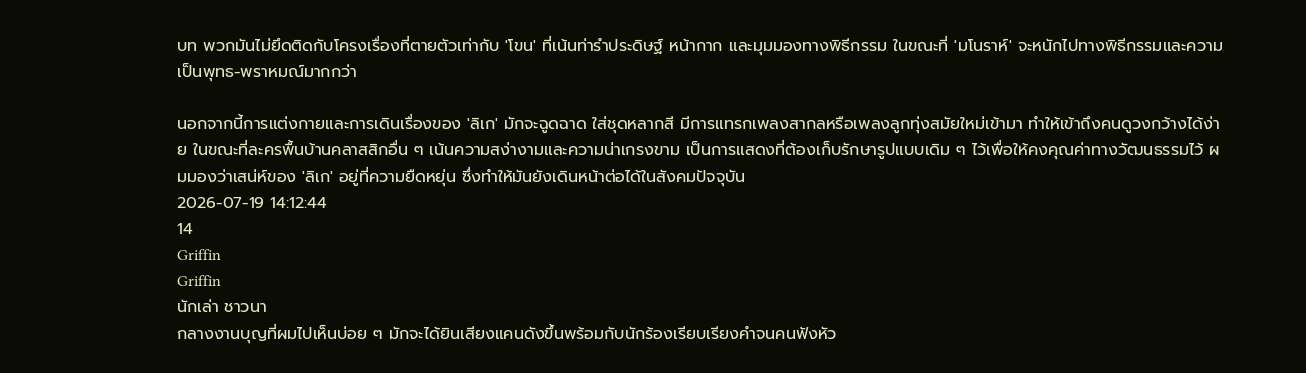บท พวกมันไม่ยึดติดกับโครงเรื่องที่ตายตัวเท่ากับ 'โขน' ที่เน้นท่ารำประดิษฐ์ หน้ากาก และมุมมองทางพิธีกรรม ในขณะที่ 'มโนราห์' จะหนักไปทางพิธีกรรมและความเป็นพุทธ-พราหมณ์มากกว่า

นอกจากนี้การแต่งกายและการเดินเรื่องของ 'ลิเก' มักจะฉูดฉาด ใส่ชุดหลากสี มีการแทรกเพลงสากลหรือเพลงลูกทุ่งสมัยใหม่เข้ามา ทำให้เข้าถึงคนดูวงกว้างได้ง่าย ในขณะที่ละครพื้นบ้านคลาสสิกอื่น ๆ เน้นความสง่างามและความน่าเกรงขาม เป็นการแสดงที่ต้องเก็บรักษารูปแบบเดิม ๆ ไว้เพื่อให้คงคุณค่าทางวัฒนธรรมไว้ ผมมองว่าเสน่ห์ของ 'ลิเก' อยู่ที่ความยืดหยุ่น ซึ่งทำให้มันยังเดินหน้าต่อได้ในสังคมปัจจุบัน
2026-07-19 14:12:44
14
Griffin
Griffin
นักเล่า ชาวนา
กลางงานบุญที่ผมไปเห็นบ่อย ๆ มักจะได้ยินเสียงแคนดังขึ้นพร้อมกับนักร้องเรียบเรียงคำจนคนฟังหัว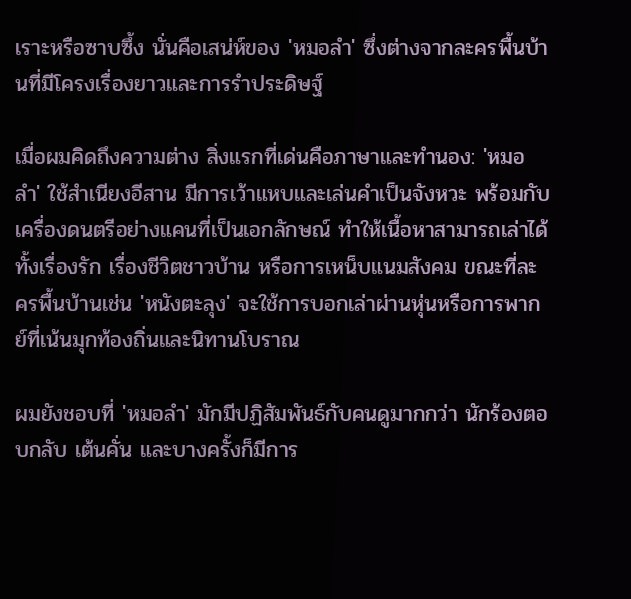เราะหรือซาบซึ้ง นั่นคือเสน่ห์ของ 'หมอลำ' ซึ่งต่างจากละครพื้นบ้านที่มีโครงเรื่องยาวและการรำประดิษฐ์

เมื่อผมคิดถึงความต่าง สิ่งแรกที่เด่นคือภาษาและทำนอง: 'หมอลำ' ใช้สำเนียงอีสาน มีการเว้าแหบและเล่นคำเป็นจังหวะ พร้อมกับเครื่องดนตรีอย่างแคนที่เป็นเอกลักษณ์ ทำให้เนื้อหาสามารถเล่าได้ทั้งเรื่องรัก เรื่องชีวิตชาวบ้าน หรือการเหน็บแนมสังคม ขณะที่ละครพื้นบ้านเช่น 'หนังตะลุง' จะใช้การบอกเล่าผ่านหุ่นหรือการพากย์ที่เน้นมุกท้องถิ่นและนิทานโบราณ

ผมยังชอบที่ 'หมอลำ' มักมีปฏิสัมพันธ์กับคนดูมากกว่า นักร้องตอบกลับ เต้นคั่น และบางครั้งก็มีการ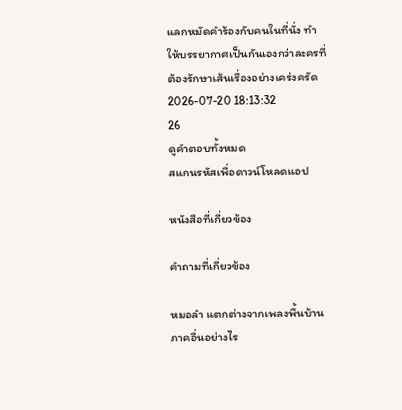แลกหมัดคำร้องกับคนในที่นั่ง ทำให้บรรยากาศเป็นกันเองกว่าละครที่ต้องรักษาเส้นเรื่องอย่างเคร่งครัด
2026-07-20 18:13:32
26
ดูคำตอบทั้งหมด
สแกนรหัสเพื่อดาวน์โหลดแอป

หนังสือที่เกี่ยวข้อง

คำถามที่เกี่ยวข้อง

หมอลำ แตกต่างจากเพลงพื้นบ้านภาคอื่นอย่างไร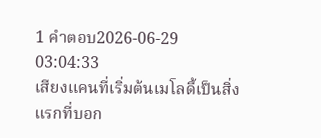1 คำตอบ2026-06-29 03:04:33
เสียงแคนที่เริ่มต้นเมโลดี้เป็นสิ่งแรกที่บอก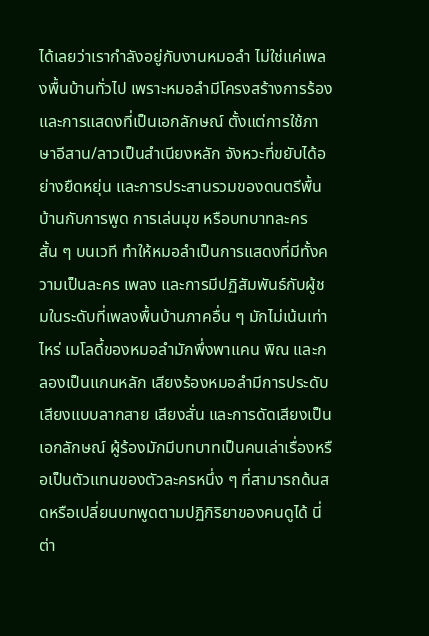ได้เลยว่าเรากำลังอยู่กับงานหมอลำ ไม่ใช่แค่เพลงพื้นบ้านทั่วไป เพราะหมอลำมีโครงสร้างการร้องและการแสดงที่เป็นเอกลักษณ์ ตั้งแต่การใช้ภาษาอีสาน/ลาวเป็นสำเนียงหลัก จังหวะที่ขยับได้อย่างยืดหยุ่น และการประสานรวมของดนตรีพื้นบ้านกับการพูด การเล่นมุข หรือบทบาทละครสั้น ๆ บนเวที ทำให้หมอลำเป็นการแสดงที่มีทั้งความเป็นละคร เพลง และการมีปฏิสัมพันธ์กับผู้ชมในระดับที่เพลงพื้นบ้านภาคอื่น ๆ มักไม่เน้นเท่าไหร่ เมโลดี้ของหมอลำมักพึ่งพาแคน พิณ และกลองเป็นแกนหลัก เสียงร้องหมอลำมีการประดับเสียงแบบลากสาย เสียงสั่น และการดัดเสียงเป็นเอกลักษณ์ ผู้ร้องมักมีบทบาทเป็นคนเล่าเรื่องหรือเป็นตัวแทนของตัวละครหนึ่ง ๆ ที่สามารถด้นสดหรือเปลี่ยนบทพูดตามปฏิกิริยาของคนดูได้ นี่ต่า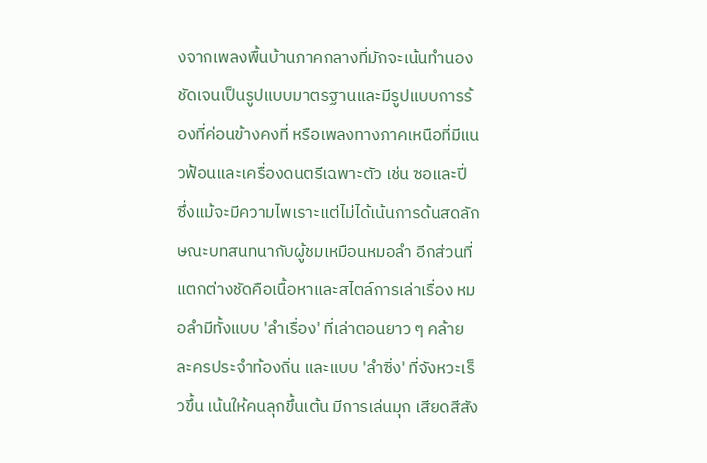งจากเพลงพื้นบ้านภาคกลางที่มักจะเน้นทำนองชัดเจนเป็นรูปแบบมาตรฐานและมีรูปแบบการร้องที่ค่อนข้างคงที่ หรือเพลงทางภาคเหนือที่มีแนวฟ้อนและเครื่องดนตรีเฉพาะตัว เช่น ซอและปี่ ซึ่งแม้จะมีความไพเราะแต่ไม่ได้เน้นการด้นสดลักษณะบทสนทนากับผู้ชมเหมือนหมอลำ อีกส่วนที่แตกต่างชัดคือเนื้อหาและสไตล์การเล่าเรื่อง หมอลำมีทั้งแบบ 'ลำเรื่อง' ที่เล่าตอนยาว ๆ คล้ายละครประจำท้องถิ่น และแบบ 'ลำซิ่ง' ที่จังหวะเร็วขึ้น เน้นให้คนลุกขึ้นเต้น มีการเล่นมุก เสียดสีสัง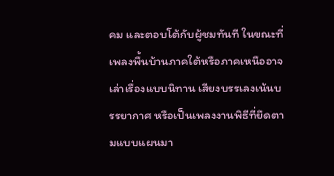คม และตอบโต้กับผู้ชมทันที ในขณะที่เพลงพื้นบ้านภาคใต้หรือภาคเหนืออาจเล่าเรื่องแบบนิทาน เสียงบรรเลงเน้นบรรยากาศ หรือเป็นเพลงงานพิธีที่ยึดตามแบบแผนมา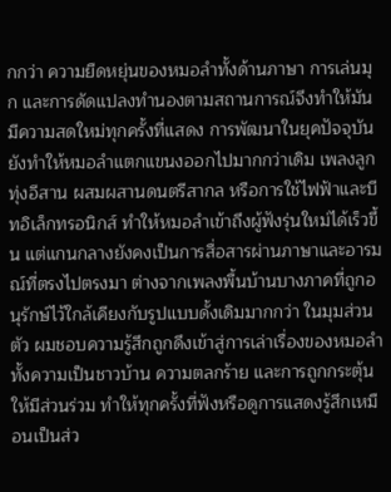กกว่า ความยืดหยุ่นของหมอลำทั้งด้านภาษา การเล่นมุก และการดัดแปลงทำนองตามสถานการณ์จึงทำให้มันมีความสดใหม่ทุกครั้งที่แสดง การพัฒนาในยุคปัจจุบันยังทำให้หมอลำแตกแขนงออกไปมากกว่าเดิม เพลงลูกทุ่งอีสาน ผสมผสานดนตรีสากล หรือการใช้ไฟฟ้าและบีทอิเล็กทรอนิกส์ ทำให้หมอลำเข้าถึงผู้ฟังรุ่นใหม่ได้เร็วขึ้น แต่แกนกลางยังคงเป็นการสื่อสารผ่านภาษาและอารมณ์ที่ตรงไปตรงมา ต่างจากเพลงพื้นบ้านบางภาคที่ถูกอนุรักษ์ไว้ใกล้เคียงกับรูปแบบดั้งเดิมมากกว่า ในมุมส่วนตัว ผมชอบความรู้สึกถูกดึงเข้าสู่การเล่าเรื่องของหมอลำ ทั้งความเป็นชาวบ้าน ความตลกร้าย และการถูกกระตุ้นให้มีส่วนร่วม ทำให้ทุกครั้งที่ฟังหรือดูการแสดงรู้สึกเหมือนเป็นส่ว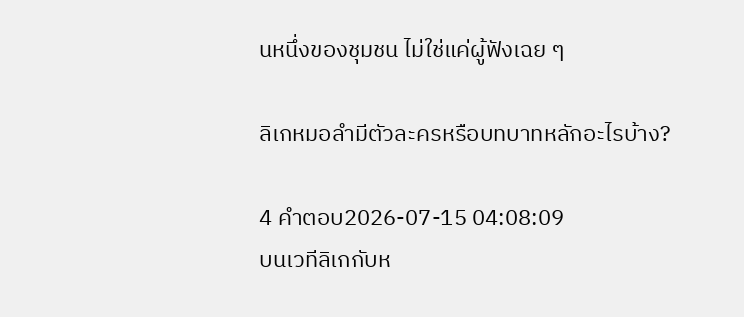นหนึ่งของชุมชน ไม่ใช่แค่ผู้ฟังเฉย ๆ

ลิเกหมอลำมีตัวละครหรือบทบาทหลักอะไรบ้าง?

4 คำตอบ2026-07-15 04:08:09
บนเวทีลิเกกับห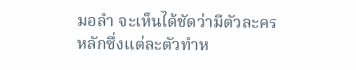มอลำ จะเห็นได้ชัดว่ามีตัวละครหลักซึ่งแต่ละตัวทำห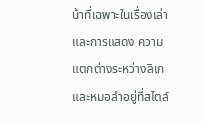น้าที่เฉพาะในเรื่องเล่าและการแสดง ความแตกต่างระหว่างลิเกและหมอลำอยู่ที่สไตล์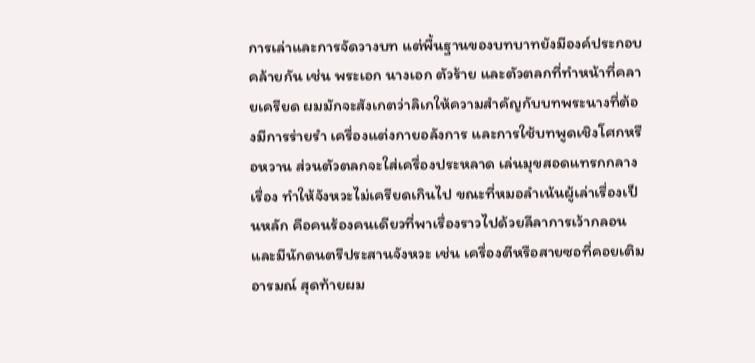การเล่าและการจัดวางบท แต่พื้นฐานของบทบาทยังมีองค์ประกอบคล้ายกัน เช่น พระเอก นางเอก ตัวร้าย และตัวตลกที่ทำหน้าที่คลายเครียด ผมมักจะสังเกตว่าลิเกให้ความสำคัญกับบทพระนางที่ต้องมีการร่ายรำ เครื่องแต่งกายอลังการ และการใช้บทพูดเชิงโศกหรือหวาน ส่วนตัวตลกจะใส่เครื่องประหลาด เล่นมุขสอดแทรกกลางเรื่อง ทำให้จังหวะไม่เครียดเกินไป ขณะที่หมอลำเน้นผู้เล่าเรื่องเป็นหลัก คือคนร้องคนเดียวที่พาเรื่องราวไปด้วยลีลาการเว้ากลอน และมีนักดนตรีประสานจังหวะ เช่น เครื่องตีหรือสายซอที่คอยเติมอารมณ์ สุดท้ายผม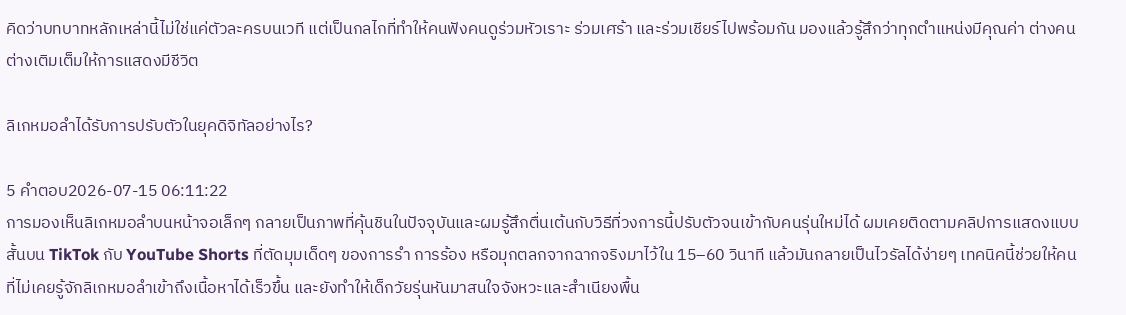คิดว่าบทบาทหลักเหล่านี้ไม่ใช่แค่ตัวละครบนเวที แต่เป็นกลไกที่ทำให้คนฟังคนดูร่วมหัวเราะ ร่วมเศร้า และร่วมเชียร์ไปพร้อมกัน มองแล้วรู้สึกว่าทุกตำแหน่งมีคุณค่า ต่างคนต่างเติมเต็มให้การแสดงมีชีวิต

ลิเกหมอลำได้รับการปรับตัวในยุคดิจิทัลอย่างไร?

5 คำตอบ2026-07-15 06:11:22
การมองเห็นลิเกหมอลำบนหน้าจอเล็กๆ กลายเป็นภาพที่คุ้นชินในปัจจุบันและผมรู้สึกตื่นเต้นกับวิธีที่วงการนี้ปรับตัวจนเข้ากับคนรุ่นใหม่ได้ ผมเคยติดตามคลิปการแสดงแบบสั้นบน TikTok กับ YouTube Shorts ที่ตัดมุมเด็ดๆ ของการรำ การร้อง หรือมุกตลกจากฉากจริงมาไว้ใน 15–60 วินาที แล้วมันกลายเป็นไวรัลได้ง่ายๆ เทคนิคนี้ช่วยให้คนที่ไม่เคยรู้จักลิเกหมอลำเข้าถึงเนื้อหาได้เร็วขึ้น และยังทำให้เด็กวัยรุ่นหันมาสนใจจังหวะและสำเนียงพื้น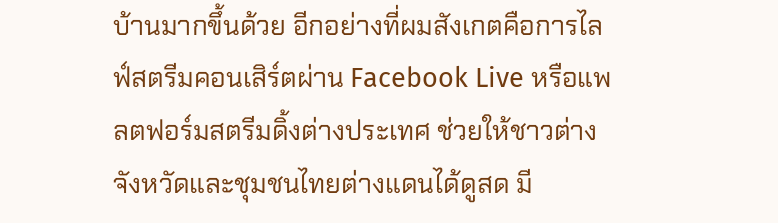บ้านมากขึ้นด้วย อีกอย่างที่ผมสังเกตคือการไลฟ์สตรีมคอนเสิร์ตผ่าน Facebook Live หรือแพลตฟอร์มสตรีมดิ้งต่างประเทศ ช่วยให้ชาวต่างจังหวัดและชุมชนไทยต่างแดนได้ดูสด มี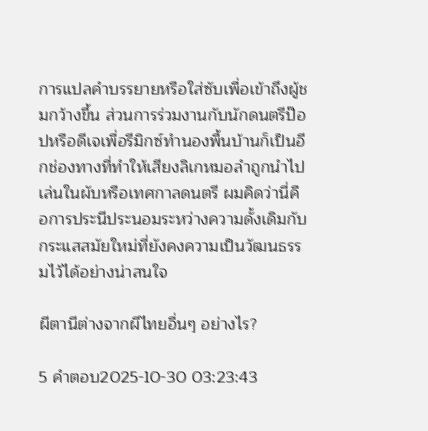การแปลคำบรรยายหรือใส่ซับเพื่อเข้าถึงผู้ชมกว้างขึ้น ส่วนการร่วมงานกับนักดนตรีป๊อปหรือดีเจเพื่อรีมิกซ์ทำนองพื้นบ้านก็เป็นอีกช่องทางที่ทำให้เสียงลิเกหมอลำถูกนำไปเล่นในผับหรือเทศกาลดนตรี ผมคิดว่านี่คือการประนีประนอมระหว่างความดั้งเดิมกับกระแสสมัยใหม่ที่ยังคงความเป็นวัฒนธรรมไว้ได้อย่างน่าสนใจ

ผีตานีต่างจากผีไทยอื่นๆ อย่างไร?

5 คำตอบ2025-10-30 03:23:43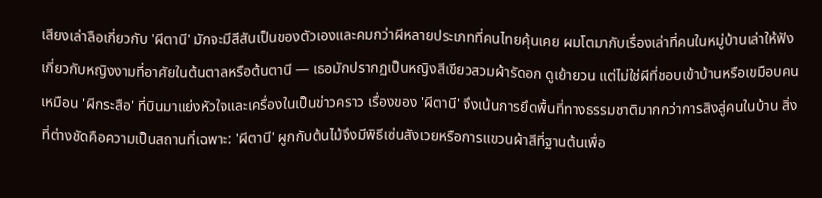เสียงเล่าลือเกี่ยวกับ 'ผีตานี' มักจะมีสีสันเป็นของตัวเองและคมกว่าผีหลายประเภทที่คนไทยคุ้นเคย ผมโตมากับเรื่องเล่าที่คนในหมู่บ้านเล่าให้ฟังเกี่ยวกับหญิงงามที่อาศัยในต้นตาลหรือต้นตานี — เธอมักปรากฏเป็นหญิงสีเขียวสวมผ้ารัดอก ดูเย้ายวน แต่ไม่ใช่ผีที่ชอบเข้าบ้านหรือเขมือบคนเหมือน 'ผีกระสือ' ที่บินมาแย่งหัวใจและเครื่องในเป็นข่าวคราว เรื่องของ 'ผีตานี' จึงเน้นการยึดพื้นที่ทางธรรมชาติมากกว่าการสิงสู่คนในบ้าน สิ่งที่ต่างชัดคือความเป็นสถานที่เฉพาะ: 'ผีตานี' ผูกกับต้นไม้จึงมีพิธีเซ่นสังเวยหรือการแขวนผ้าสีที่ฐานต้นเพื่อ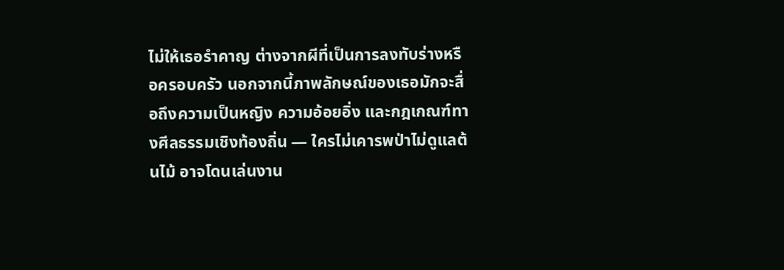ไม่ให้เธอรำคาญ ต่างจากผีที่เป็นการลงทับร่างหรือครอบครัว นอกจากนี้ภาพลักษณ์ของเธอมักจะสื่อถึงความเป็นหญิง ความอ้อยอิ่ง และกฎเกณฑ์ทางศีลธรรมเชิงท้องถิ่น — ใครไม่เคารพป่าไม่ดูแลต้นไม้ อาจโดนเล่นงาน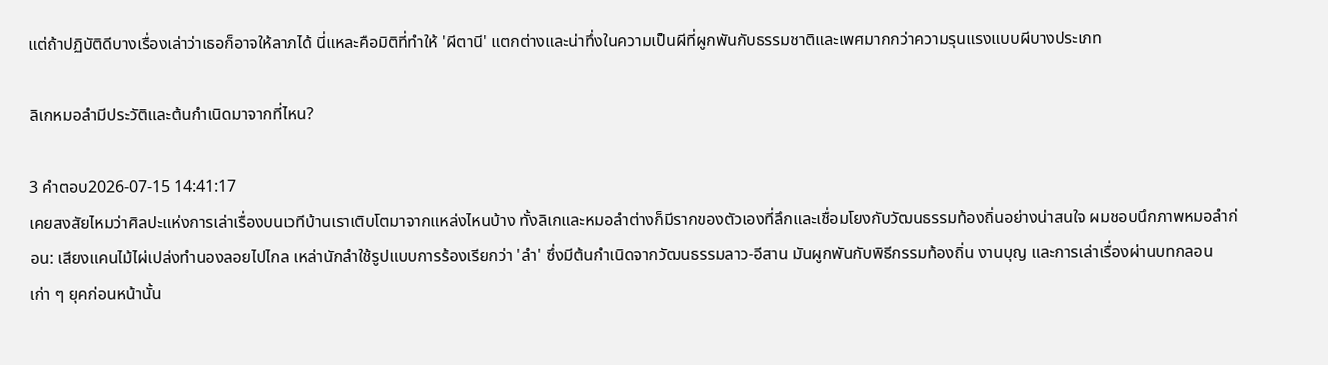แต่ถ้าปฏิบัติดีบางเรื่องเล่าว่าเธอก็อาจให้ลาภได้ นี่แหละคือมิติที่ทำให้ 'ผีตานี' แตกต่างและน่าทึ่งในความเป็นผีที่ผูกพันกับธรรมชาติและเพศมากกว่าความรุนแรงแบบผีบางประเภท

ลิเกหมอลำมีประวัติและต้นกำเนิดมาจากที่ไหน?

3 คำตอบ2026-07-15 14:41:17
เคยสงสัยไหมว่าศิลปะแห่งการเล่าเรื่องบนเวทีบ้านเราเติบโตมาจากแหล่งไหนบ้าง ทั้งลิเกและหมอลำต่างก็มีรากของตัวเองที่ลึกและเชื่อมโยงกับวัฒนธรรมท้องถิ่นอย่างน่าสนใจ ผมชอบนึกภาพหมอลำก่อน: เสียงแคนไม้ไผ่เปล่งทำนองลอยไปไกล เหล่านักลำใช้รูปแบบการร้องเรียกว่า 'ลำ' ซึ่งมีต้นกำเนิดจากวัฒนธรรมลาว-อีสาน มันผูกพันกับพิธีกรรมท้องถิ่น งานบุญ และการเล่าเรื่องผ่านบทกลอนเก่า ๆ ยุคก่อนหน้านั้น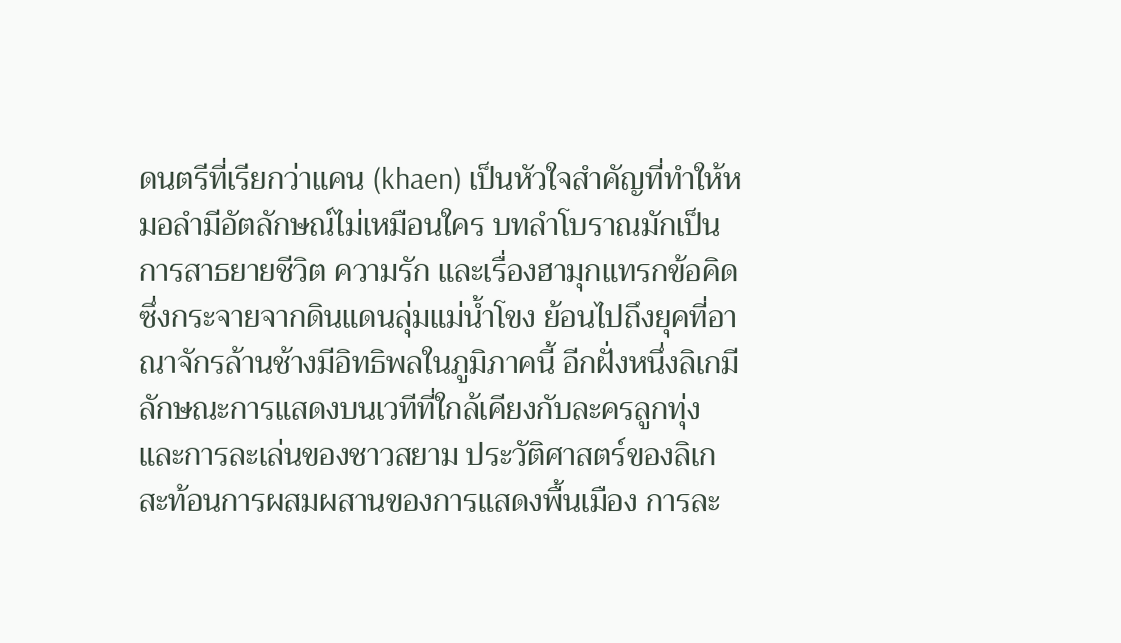ดนตรีที่เรียกว่าแคน (khaen) เป็นหัวใจสำคัญที่ทำให้หมอลำมีอัตลักษณ์ไม่เหมือนใคร บทลำโบราณมักเป็นการสาธยายชีวิต ความรัก และเรื่องฮามุกแทรกข้อคิด ซึ่งกระจายจากดินแดนลุ่มแม่น้ำโขง ย้อนไปถึงยุคที่อาณาจักรล้านช้างมีอิทธิพลในภูมิภาคนี้ อีกฝั่งหนึ่งลิเกมีลักษณะการแสดงบนเวทีที่ใกล้เคียงกับละครลูกทุ่งและการละเล่นของชาวสยาม ประวัติศาสตร์ของลิเกสะท้อนการผสมผสานของการแสดงพื้นเมือง การละ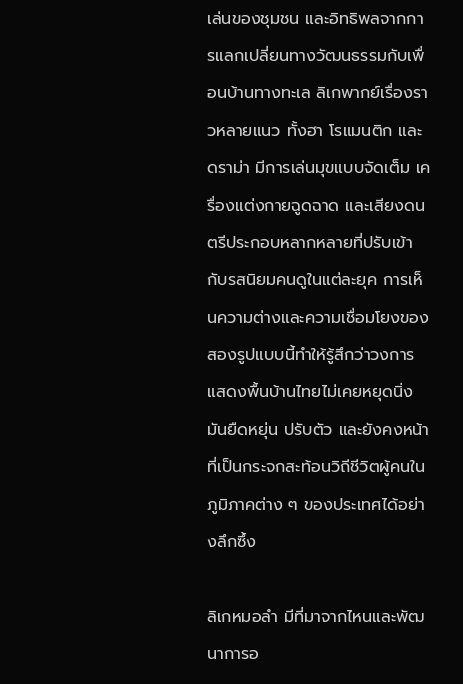เล่นของชุมชน และอิทธิพลจากการแลกเปลี่ยนทางวัฒนธรรมกับเพื่อนบ้านทางทะเล ลิเกพากย์เรื่องราวหลายแนว ทั้งฮา โรแมนติก และดราม่า มีการเล่นมุขแบบจัดเต็ม เครื่องแต่งกายฉูดฉาด และเสียงดนตรีประกอบหลากหลายที่ปรับเข้ากับรสนิยมคนดูในแต่ละยุค การเห็นความต่างและความเชื่อมโยงของสองรูปแบบนี้ทำให้รู้สึกว่าวงการแสดงพื้นบ้านไทยไม่เคยหยุดนิ่ง มันยืดหยุ่น ปรับตัว และยังคงหน้าที่เป็นกระจกสะท้อนวิถีชีวิตผู้คนในภูมิภาคต่าง ๆ ของประเทศได้อย่างลึกซึ้ง

ลิเกหมอลํา มีที่มาจากไหนและพัฒนาการอ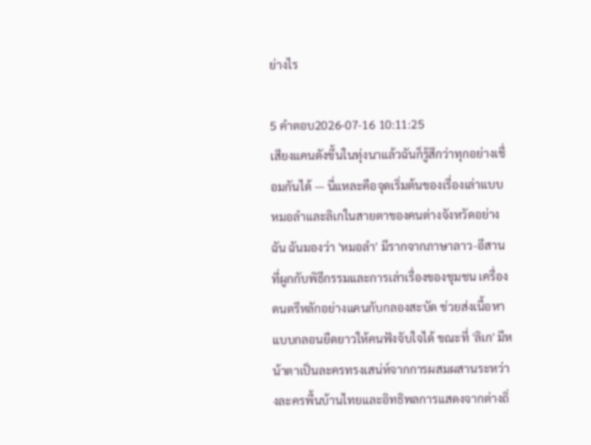ย่างไร

5 คำตอบ2026-07-16 10:11:25
เสียงแคนดังขึ้นในทุ่งนาแล้วฉันก็รู้สึกว่าทุกอย่างเชื่อมกันได้ — นี่แหละคือจุดเริ่มต้นของเรื่องเล่าแบบหมอลำและลิเกในสายตาของคนต่างจังหวัดอย่างฉัน ฉันมองว่า 'หมอลำ' มีรากจากภาษาลาว-อีสานที่ผูกกับพิธีกรรมและการเล่าเรื่องของชุมชน เครื่องดนตรีหลักอย่างแคนกับกลองสะบัด ช่วยส่งเนื้อหาแบบกลอนยืดยาวให้คนฟังจับใจได้ ขณะที่ 'ลิเก' มีหน้าตาเป็นละครทรงเสน่ห์จากการผสมผสานระหว่างละครพื้นบ้านไทยและอิทธิพลการแสดงจากต่างถิ่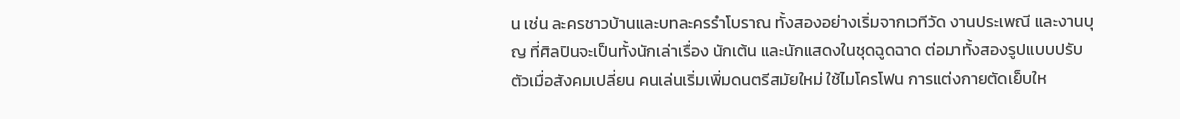น เช่น ละครชาวบ้านและบทละครรำโบราณ ทั้งสองอย่างเริ่มจากเวทีวัด งานประเพณี และงานบุญ ที่ศิลปินจะเป็นทั้งนักเล่าเรื่อง นักเต้น และนักแสดงในชุดฉูดฉาด ต่อมาทั้งสองรูปแบบปรับตัวเมื่อสังคมเปลี่ยน คนเล่นเริ่มเพิ่มดนตรีสมัยใหม่ ใช้ไมโครโฟน การแต่งกายตัดเย็บให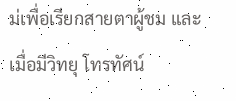ม่เพื่อเรียกสายตาผู้ชม และเมื่อมีวิทยุ โทรทัศน์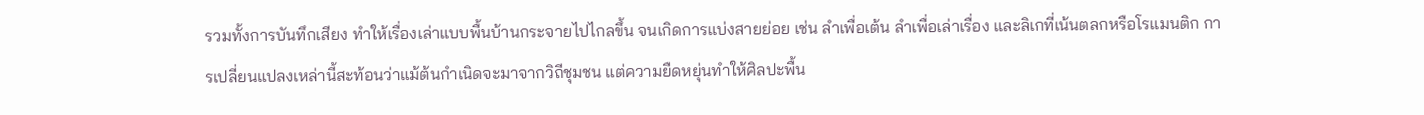รวมทั้งการบันทึกเสียง ทำให้เรื่องเล่าแบบพื้นบ้านกระจายไปไกลขึ้น จนเกิดการแบ่งสายย่อย เช่น ลำเพื่อเต้น ลำเพื่อเล่าเรื่อง และลิเกที่เน้นตลกหรือโรแมนติก การเปลี่ยนแปลงเหล่านี้สะท้อนว่าแม้ต้นกำเนิดจะมาจากวิถีชุมชน แต่ความยืดหยุ่นทำให้ศิลปะพื้น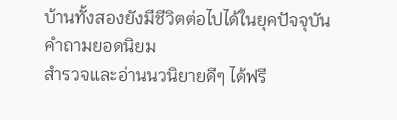บ้านทั้งสองยังมีชีวิตต่อไปได้ในยุคปัจจุบัน
คำถามยอดนิยม
สำรวจและอ่านนวนิยายดีๆ ได้ฟรี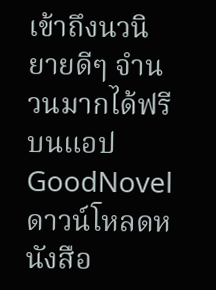เข้าถึงนวนิยายดีๆ จำนวนมากได้ฟรีบนแอป GoodNovel ดาวน์โหลดหนังสือ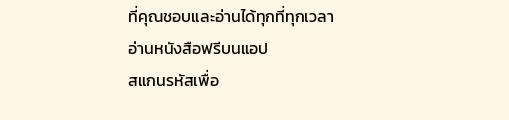ที่คุณชอบและอ่านได้ทุกที่ทุกเวลา
อ่านหนังสือฟรีบนแอป
สแกนรหัสเพื่อ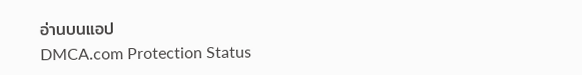อ่านบนแอป
DMCA.com Protection Status